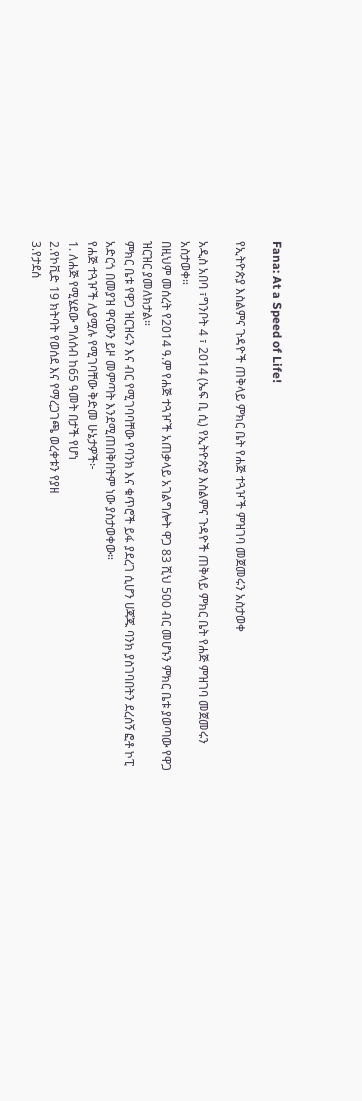Fana: At a Speed of Life!

የኢትዮጵያ እስልምና ጉዳዮች ጠቅላይ ምክር ቤት የሐጅ ተጓዦች ምዝገባ መጀመሩን አስታወቀ

አዲስ አበባ ፣ግንቦት 4 ፣ 2014 (ኤፍ ቢ ሲ) የኢትዮጵያ እስልምና ጉዳዮች ጠቅላይ ምክር ቤት የሐጅ ምዝገባ መጀመሩን አስታወቀ።
በዚህም መሰረት የ2014 ዓ.ም የሐጅ ተጓዦች አጠቃላይ አገልግሎት ዋጋ 83 ሺህ 500 ብር መሆኑን ምክር ቤቱ ያወጣው የዋጋ ዝርዝር ያመለክታል።
ምክር ቤቱ የዋጋ ዝርዝሩን እና ብር የሚገባባቸው የባንክ እና ቁጥሮች ይፋ ያደረገ ሲሆን ሀጃጁ ባንክ ያስገባበትን ደረሰኝ ፎቶ ኮፒ አድርጎ በመያዝ ዋናውን ይዞ መምጣት እንደሚጠበቅበትም ነው ያስታወቀው።
የሐጅ ተጓዦች ሊያሟሉ የሚገባቸው ቅድመ ሁኔታዎች፦
1. ለሐጅ የሚሄደው ግለሰብ ከ65 ዓመት በታች የሆነ
2.የኮቪድ 19 ክትባት የወሰደ እና የማረጋገጫ ወረቀቱን የያዘ
3.የታደሰ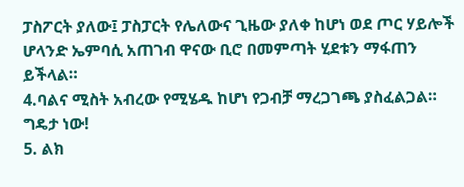ፓስፖርት ያለው፤ ፓስፓርት የሌለውና ጊዜው ያለቀ ከሆነ ወደ ጦር ሃይሎች ሆላንድ ኤምባሲ አጠገብ ዋናው ቢሮ በመምጣት ሂደቱን ማፋጠን ይችላል።
4.ባልና ሚስት አብረው የሚሄዱ ከሆነ የጋብቻ ማረጋገጫ ያስፈልጋል። ግዴታ ነው!
5. ልክ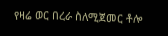የዛሬ ወር በረራ ስለሚጀመር ቶሎ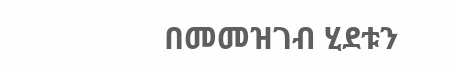በመመዝገብ ሂደቱን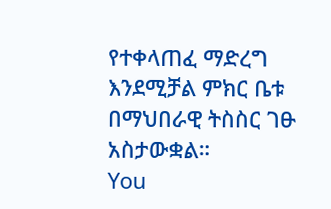የተቀላጠፈ ማድረግ እንደሚቻል ምክር ቤቱ በማህበራዊ ትስስር ገፁ አስታውቋል።
You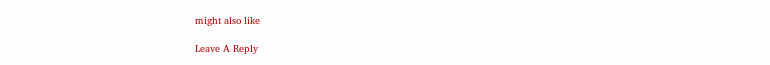might also like

Leave A Reply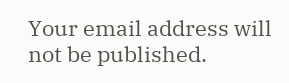Your email address will not be published.